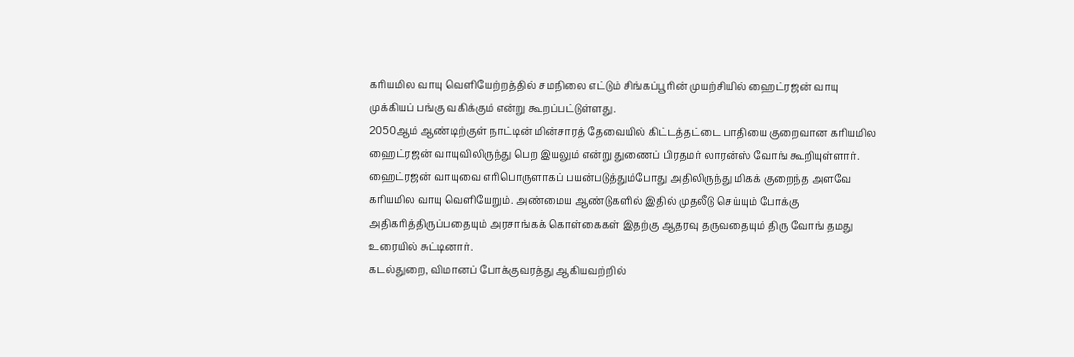கரியமில வாயு வெளியேற்றத்தில் சமநிலை எட்டும் சிங்கப்பூரின் முயற்சியில் ஹைட்ரஜன் வாயு முக்கியப் பங்கு வகிக்கும் என்று கூறப்பட்டுள்ளது.
2050ஆம் ஆண்டிற்குள் நாட்டின் மின்சாரத் தேவையில் கிட்டத்தட்டை பாதியை குறைவான கரியமில ஹைட்ரஜன் வாயுவிலிருந்து பெற இயலும் என்று துணைப் பிரதமர் லாரன்ஸ் வோங் கூறியுள்ளார்.
ஹைட்ரஜன் வாயுவை எரிபொருளாகப் பயன்படுத்தும்போது அதிலிருந்து மிகக் குறைந்த அளவே கரியமில வாயு வெளியேறும். அண்மைய ஆண்டுகளில் இதில் முதலீடு செய்யும் போக்கு அதிகரித்திருப்பதையும் அரசாங்கக் கொள்கைகள் இதற்கு ஆதரவு தருவதையும் திரு வோங் தமது உரையில் சுட்டினார்.
கடல்துறை, விமானப் போக்குவரத்து ஆகியவற்றில்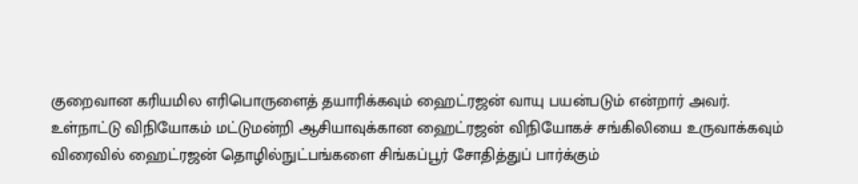குறைவான கரியமில எரிபொருளைத் தயாரிக்கவும் ஹைட்ரஜன் வாயு பயன்படும் என்றார் அவர்.
உள்நாட்டு விநியோகம் மட்டுமன்றி ஆசியாவுக்கான ஹைட்ரஜன் விநியோகச் சங்கிலியை உருவாக்கவும் விரைவில் ஹைட்ரஜன் தொழில்நுட்பங்களை சிங்கப்பூர் சோதித்துப் பார்க்கும்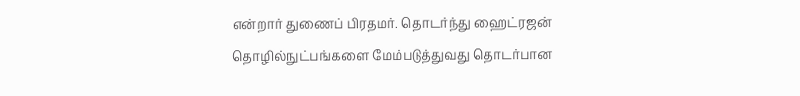என்றார் துணைப் பிரதமர். தொடர்ந்து ஹைட்ரஜன் தொழில்நுட்பங்களை மேம்படுத்துவது தொடர்பான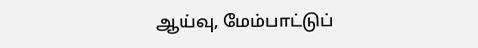ஆய்வு, மேம்பாட்டுப்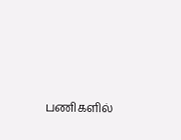பணிகளில்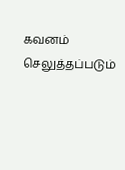கவனம் செலுத்தப்படும்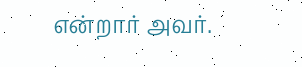என்றார் அவர்.